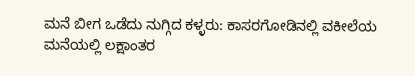ಮನೆ ಬೀಗ ಒಡೆದು ನುಗ್ಗಿದ ಕಳ್ಳರು: ಕಾಸರಗೋಡಿನಲ್ಲಿ ವಕೀಲೆಯ ಮನೆಯಲ್ಲಿ ಲಕ್ಷಾಂತರ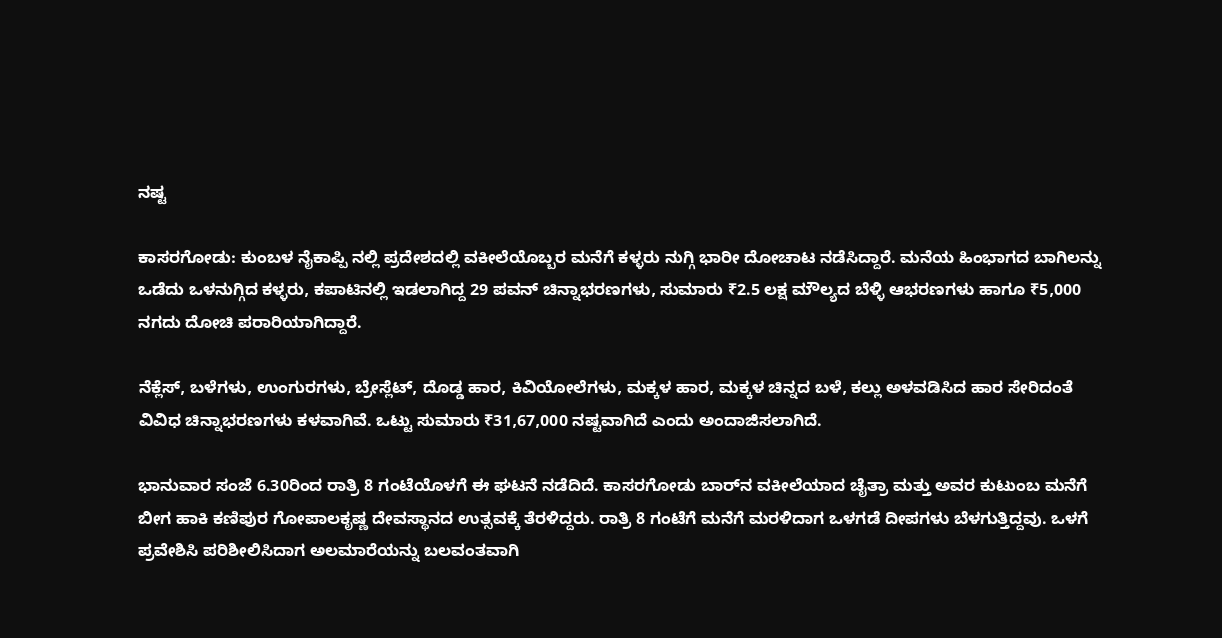ನಷ್ಟ

ಕಾಸರಗೋಡು: ಕುಂಬಳ ನೈಕಾಪ್ಪಿ ನಲ್ಲಿ ಪ್ರದೇಶದಲ್ಲಿ ವಕೀಲೆಯೊಬ್ಬರ ಮನೆಗೆ ಕಳ್ಳರು ನುಗ್ಗಿ ಭಾರೀ ದೋಚಾಟ ನಡೆಸಿದ್ದಾರೆ. ಮನೆಯ ಹಿಂಭಾಗದ ಬಾಗಿಲನ್ನು ಒಡೆದು ಒಳನುಗ್ಗಿದ ಕಳ್ಳರು, ಕಪಾಟಿನಲ್ಲಿ ಇಡಲಾಗಿದ್ದ 29 ಪವನ್ ಚಿನ್ನಾಭರಣಗಳು, ಸುಮಾರು ₹2.5 ಲಕ್ಷ ಮೌಲ್ಯದ ಬೆಳ್ಳಿ ಆಭರಣಗಳು ಹಾಗೂ ₹5,000 ನಗದು ದೋಚಿ ಪರಾರಿಯಾಗಿದ್ದಾರೆ.

ನೆಕ್ಲೆಸ್, ಬಳೆಗಳು, ಉಂಗುರಗಳು, ಬ್ರೇಸ್ಲೆಟ್, ದೊಡ್ಡ ಹಾರ, ಕಿವಿಯೋಲೆಗಳು, ಮಕ್ಕಳ ಹಾರ, ಮಕ್ಕಳ ಚಿನ್ನದ ಬಳೆ, ಕಲ್ಲು ಅಳವಡಿಸಿದ ಹಾರ ಸೇರಿದಂತೆ ವಿವಿಧ ಚಿನ್ನಾಭರಣಗಳು ಕಳವಾಗಿವೆ. ಒಟ್ಟು ಸುಮಾರು ₹31,67,000 ನಷ್ಟವಾಗಿದೆ ಎಂದು ಅಂದಾಜಿಸಲಾಗಿದೆ.

ಭಾನುವಾರ ಸಂಜೆ 6.30ರಿಂದ ರಾತ್ರಿ 8 ಗಂಟೆಯೊಳಗೆ ಈ ಘಟನೆ ನಡೆದಿದೆ. ಕಾಸರಗೋಡು ಬಾರ್‌ನ ವಕೀಲೆಯಾದ ಚೈತ್ರಾ ಮತ್ತು ಅವರ ಕುಟುಂಬ ಮನೆಗೆ ಬೀಗ ಹಾಕಿ ಕಣಿಪುರ ಗೋಪಾಲಕೃಷ್ಣ ದೇವಸ್ಥಾನದ ಉತ್ಸವಕ್ಕೆ ತೆರಳಿದ್ದರು. ರಾತ್ರಿ 8 ಗಂಟೆಗೆ ಮನೆಗೆ ಮರಳಿದಾಗ ಒಳಗಡೆ ದೀಪಗಳು ಬೆಳಗುತ್ತಿದ್ದವು. ಒಳಗೆ ಪ್ರವೇಶಿಸಿ ಪರಿಶೀಲಿಸಿದಾಗ ಅಲಮಾರೆಯನ್ನು ಬಲವಂತವಾಗಿ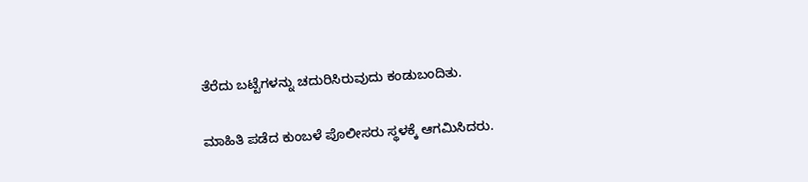ತೆರೆದು ಬಟ್ಟೆಗಳನ್ನು ಚದುರಿಸಿರುವುದು ಕಂಡುಬಂದಿತು.

ಮಾಹಿತಿ ಪಡೆದ ಕುಂಬಳೆ ಪೊಲೀಸರು ಸ್ಥಳಕ್ಕೆ ಆಗಮಿಸಿದರು.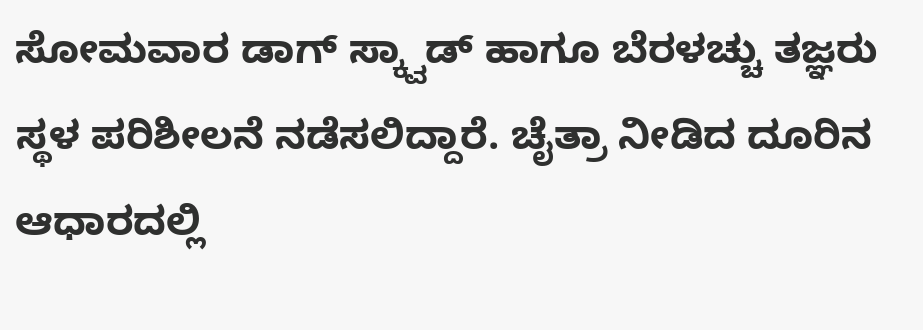ಸೋಮವಾರ ಡಾಗ್ ಸ್ಕ್ವಾಡ್ ಹಾಗೂ ಬೆರಳಚ್ಚು ತಜ್ಞರು ಸ್ಥಳ ಪರಿಶೀಲನೆ ನಡೆಸಲಿದ್ದಾರೆ. ಚೈತ್ರಾ ನೀಡಿದ ದೂರಿನ ಆಧಾರದಲ್ಲಿ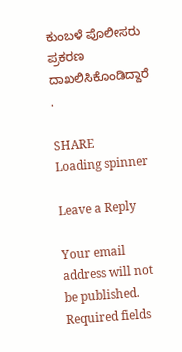ಕುಂಬಳೆ ಪೊಲೀಸರು ಪ್ರಕರಣ ದಾಖಲಿಸಿಕೊಂಡಿದ್ದಾರೆ .

SHARE
Loading spinner

Leave a Reply

Your email address will not be published. Required fields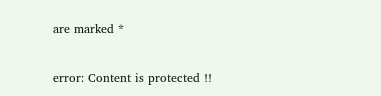are marked *

error: Content is protected !!